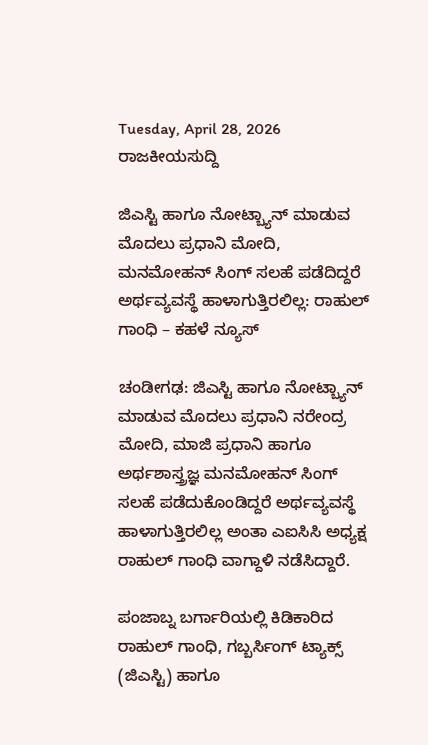Tuesday, April 28, 2026
ರಾಜಕೀಯಸುದ್ದಿ

ಜಿಎಸ್ಟಿ ಹಾಗೂ ನೋಟ್ಬ್ಯಾನ್ ಮಾಡುವ ಮೊದಲು ಪ್ರಧಾನಿ ಮೋದಿ, ಮನಮೋಹನ್ ಸಿಂಗ್ ಸಲಹೆ ಪಡೆದಿದ್ದರೆ ಅರ್ಥವ್ಯವಸ್ಥೆ ಹಾಳಾಗುತ್ತಿರಲಿಲ್ಲ: ರಾಹುಲ್ ಗಾಂಧಿ – ಕಹಳೆ ನ್ಯೂಸ್

ಚಂಡೀಗಢ: ಜಿಎಸ್ಟಿ ಹಾಗೂ ನೋಟ್ಬ್ಯಾನ್ ಮಾಡುವ ಮೊದಲು ಪ್ರಧಾನಿ ನರೇಂದ್ರ ಮೋದಿ, ಮಾಜಿ ಪ್ರಧಾನಿ ಹಾಗೂ ಅರ್ಥಶಾಸ್ತ್ರಜ್ಞ ಮನಮೋಹನ್ ಸಿಂಗ್ ಸಲಹೆ ಪಡೆದುಕೊಂಡಿದ್ದರೆ ಅರ್ಥವ್ಯವಸ್ಥೆ ಹಾಳಾಗುತ್ತಿರಲಿಲ್ಲ ಅಂತಾ ಎಐಸಿಸಿ ಅಧ್ಯಕ್ಷ ರಾಹುಲ್ ಗಾಂಧಿ ವಾಗ್ದಾಳಿ ನಡೆಸಿದ್ದಾರೆ.

ಪಂಜಾಬ್ನ ಬರ್ಗಾರಿಯಲ್ಲಿ ಕಿಡಿಕಾರಿದ ರಾಹುಲ್ ಗಾಂಧಿ, ಗಬ್ಬರ್ಸಿಂಗ್ ಟ್ಯಾಕ್ಸ್ (ಜಿಎಸ್ಟಿ) ಹಾಗೂ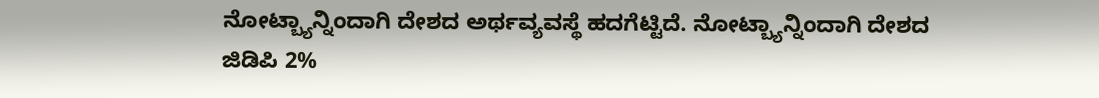ನೋಟ್ಬ್ಯಾನ್ನಿಂದಾಗಿ ದೇಶದ ಅರ್ಥವ್ಯವಸ್ಥೆ ಹದಗೆಟ್ಟಿದೆ. ನೋಟ್ಬ್ಯಾನ್ನಿಂದಾಗಿ ದೇಶದ ಜಿಡಿಪಿ 2%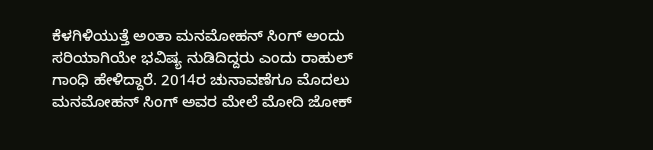ಕೆಳಗಿಳಿಯುತ್ತೆ ಅಂತಾ ಮನಮೋಹನ್ ಸಿಂಗ್ ಅಂದು ಸರಿಯಾಗಿಯೇ ಭವಿಷ್ಯ ನುಡಿದಿದ್ದರು ಎಂದು ರಾಹುಲ್ ಗಾಂಧಿ ಹೇಳಿದ್ದಾರೆ. 2014ರ ಚುನಾವಣೆಗೂ ಮೊದಲು ಮನಮೋಹನ್ ಸಿಂಗ್ ಅವರ ಮೇಲೆ ಮೋದಿ ಜೋಕ್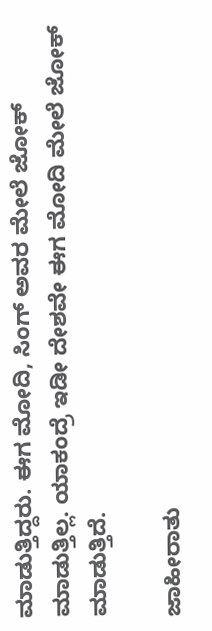ಮಾಡುತ್ತಿದ್ದರು. ಈಗ ಮೋದಿ, ಸಿಂಗ್ ಅವರ ಮೇಲೆ ಜೋಕ್ ಮಾಡುತ್ತಿಲ್ಲ. ಯಾಕಂದ್ರೆ ಇಡೀ ದೇಶವೇ ಈಗ ಮೋದಿ ಮೇಲೆ ಜೋಕ್ ಮಾಡುತ್ತಿದೆ.

ಜಾಹೀರಾತು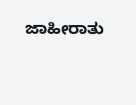ಜಾಹೀರಾತು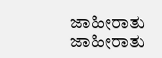ಜಾಹೀರಾತು
ಜಾಹೀರಾತು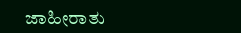ಜಾಹೀರಾತು